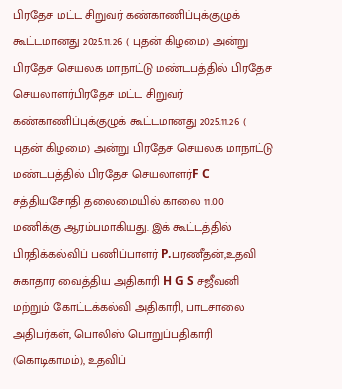பிரதேச மட்ட சிறுவர் கண்காணிப்புக்குழுக் கூட்டமானது 2025.11.26 ( புதன் கிழமை) அன்று பிரதேச செயலக மாநாட்டு மண்டபத்தில் பிரதேச செயலாளர்பிரதேச மட்ட சிறுவர் கண்காணிப்புக்குழுக் கூட்டமானது 2025.11.26 ( புதன் கிழமை) அன்று பிரதேச செயலக மாநாட்டு மண்டபத்தில் பிரதேச செயலாளர்F C சத்தியசோதி தலைமையில் காலை 11.00 மணிக்கு ஆரம்பமாகியது. இக் கூட்டத்தில் பிரதிக்கல்விப் பணிப்பாளர் P.பரணீதன்,உதவி சுகாதார வைத்திய அதிகாரி H G S சஜீவனி மற்றும் கோட்டக்கல்வி அதிகாரி, பாடசாலை அதிபர்கள், பொலிஸ் பொறுப்பதிகாரி (கொடிகாமம்), உதவிப்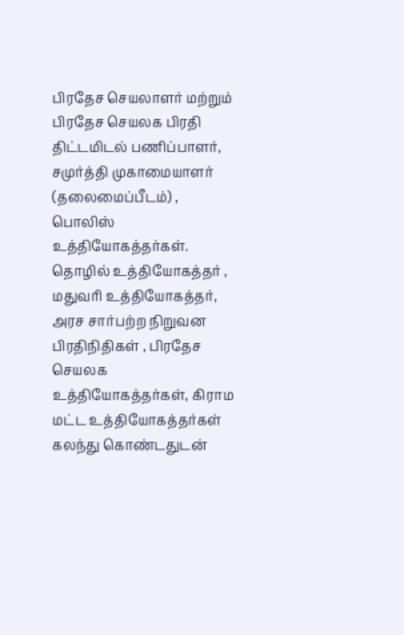பிரதேச செயலாளர் மற்றும் பிரதேச செயலக பிரதி திட்டமிடல் பணிப்பாளர், சமுர்த்தி முகாமையாளர்  (தலைமைப்பீடம்) , பொலிஸ் உத்தியோகத்தர்கள். தொழில் உத்தியோகத்தர் , மதுவரி உத்தியோகத்தர், அரச சார்பற்ற நிறுவன பிரதிநிதிகள் , பிரதேச செயலக உத்தியோகத்தர்கள், கிராம மட்ட உத்தியோகத்தர்கள் கலந்து கொண்டதுடன்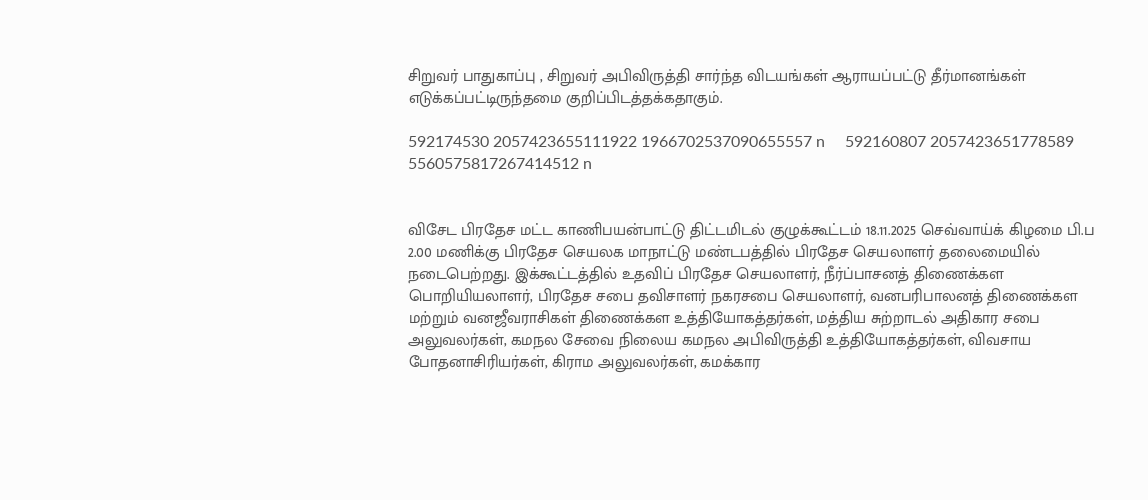சிறுவர் பாதுகாப்பு , சிறுவர் அபிவிருத்தி சார்ந்த விடயங்கள் ஆராயப்பட்டு தீர்மானங்கள் எடுக்கப்பட்டிருந்தமை குறிப்பிடத்தக்கதாகும்.

592174530 2057423655111922 1966702537090655557 n     592160807 2057423651778589 5560575817267414512 n


விசேட பிரதேச மட்ட காணிபயன்பாட்டு திட்டமிடல் குழுக்கூட்டம் 18.11.2025 செவ்வாய்க் கிழமை பி.ப 2.00 மணிக்கு பிரதேச செயலக மாநாட்டு மண்டபத்தில் பிரதேச செயலாளர் தலைமையில் நடைபெற்றது. இக்கூட்டத்தில் உதவிப் பிரதேச செயலாளர், நீர்ப்பாசனத் திணைக்கள பொறியியலாளர், பிரதேச சபை தவிசாளர் நகரசபை செயலாளர், வனபரிபாலனத் திணைக்கள மற்றும் வனஜீவராசிகள் திணைக்கள உத்தியோகத்தர்கள், மத்திய சுற்றாடல் அதிகார சபை அலுவலர்கள், கமநல சேவை நிலைய கமநல அபிவிருத்தி உத்தியோகத்தர்கள், விவசாய போதனாசிரியர்கள், கிராம அலுவலர்கள், கமக்கார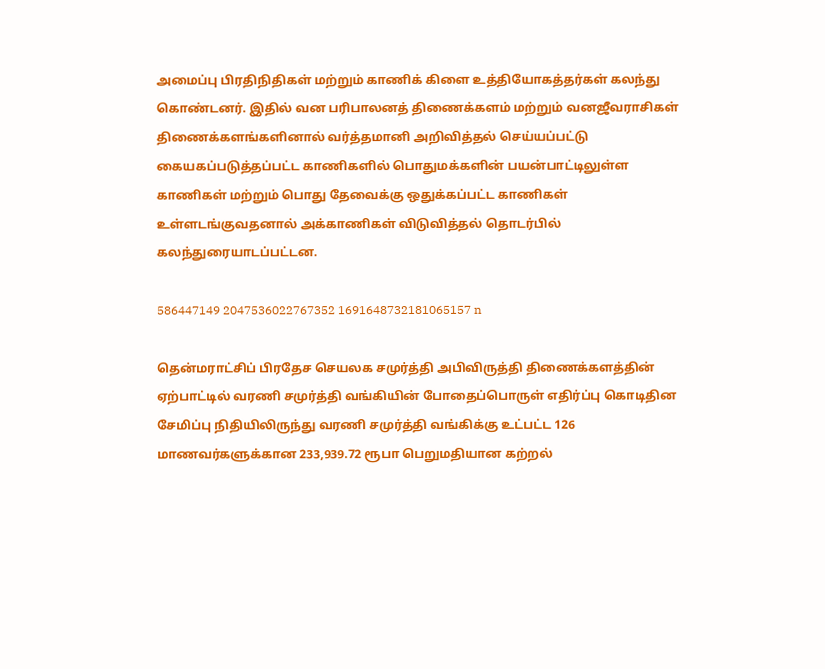அமைப்பு பிரதிநிதிகள் மற்றும் காணிக் கிளை உத்தியோகத்தர்கள் கலந்து கொண்டனர். இதில் வன பரிபாலனத் திணைக்களம் மற்றும் வனஜீவராசிகள் திணைக்களங்களினால் வர்த்தமானி அறிவித்தல் செய்யப்பட்டு கையகப்படுத்தப்பட்ட காணிகளில் பொதுமக்களின் பயன்பாட்டிலுள்ள காணிகள் மற்றும் பொது தேவைக்கு ஒதுக்கப்பட்ட காணிகள் உள்ளடங்குவதனால் அக்காணிகள் விடுவித்தல் தொடர்பில் கலந்துரையாடப்பட்டன.

586447149 2047536022767352 1691648732181065157 n

தென்மராட்சிப் பிரதேச செயலக சமுர்த்தி அபிவிருத்தி திணைக்களத்தின் ஏற்பாட்டில் வரணி சமுர்த்தி வங்கியின் போதைப்பொருள் எதிர்ப்பு கொடிதின சேமிப்பு நிதியிலிருந்து வரணி சமுர்த்தி வங்கிக்கு உட்பட்ட 126 மாணவர்களுக்கான 233,939.72 ரூபா பெறுமதியான கற்றல்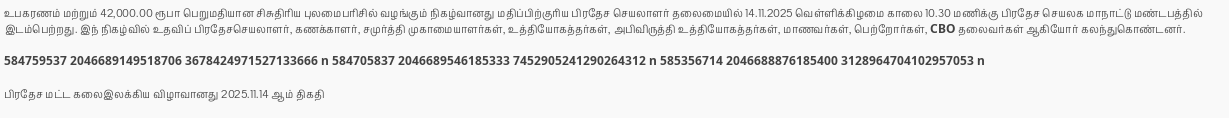உபகரணம் மற்றும் 42,000.00 ரூபா பெறுமதியான சிசுதிரிய புலமைபரிசில் வழங்கும் நிகழ்வானது மதிப்பிற்குரிய பிரதேச செயலாளர் தலைமையில் 14.11.2025 வெள்ளிக்கிழமை காலை 10.30 மணிக்கு பிரதேச செயலக மாநாட்டு மண்டபத்தில் இடம்பெற்றது. இந் நிகழ்வில் உதவிப் பிரதேசசெயலாளர், கணக்காளர், சமுர்த்தி முகாமையாளர்கள், உத்தியோகத்தர்கள், அபிவிருத்தி உத்தியோகத்தர்கள், மாணவர்கள், பெற்றோர்கள், CBO தலைவர்கள் ஆகியோர் கலந்துகொண்டனர்.

584759537 2046689149518706 3678424971527133666 n 584705837 2046689546185333 7452905241290264312 n 585356714 2046688876185400 3128964704102957053 n

பிரதேச மட்ட கலைஇலக்கிய விழாவானது 2025.11.14 ஆம் திகதி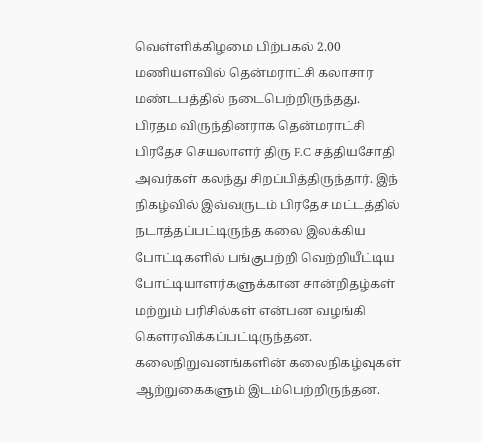வெள்ளிக்கிழமை பிற்பகல் 2.00 மணியளவில் தென்மராட்சி கலாசார மண்டபத்தில் நடைபெற்றிருந்தது.
பிரதம விருந்தினராக தென்மராட்சி பிரதேச செயலாளர் திரு F.C சத்தியசோதி அவர்கள் கலந்து சிறப்பித்திருந்தார். இந் நிகழ்வில் இவ்வருடம் பிரதேச மட்டத்தில் நடாத்தப்பட்டிருந்த கலை இலக்கிய போட்டிகளில் பங்குபற்றி வெற்றியீட்டிய போட்டியாளர்களுக்கான சான்றிதழ்கள் மற்றும் பரிசில்கள் என்பன வழங்கி கெளரவிக்கப்பட்டிருந்தன. கலைநிறுவனங்களின் கலைநிகழ்வுகள் ஆற்றுகைகளும் இடம்பெற்றிருந்தன.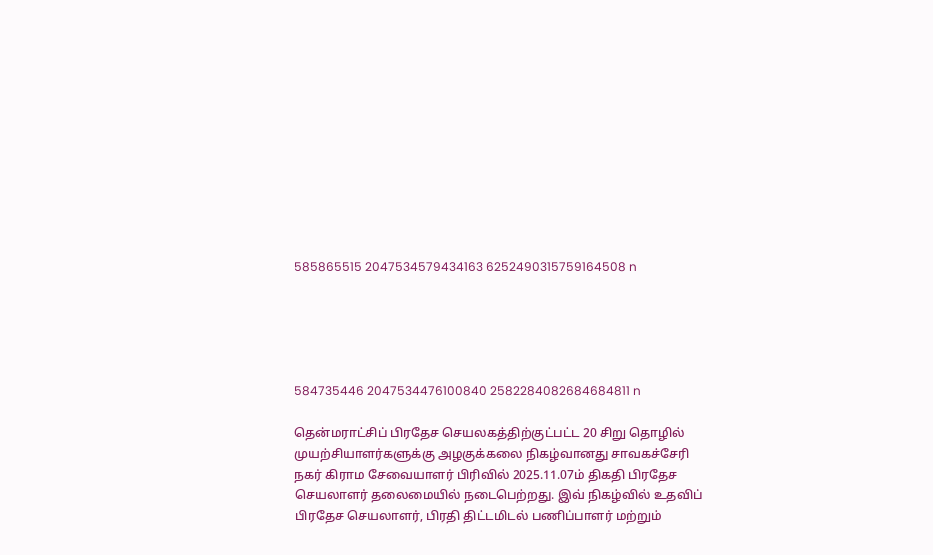585865515 2047534579434163 6252490315759164508 n





584735446 2047534476100840 2582284082684684811 n

தென்மராட்சிப் பிரதேச செயலகத்திற்குட்பட்ட 20 சிறு தொழில் முயற்சியாளர்களுக்கு அழகுக்கலை நிகழ்வானது சாவகச்சேரி நகர் கிராம சேவையாளர் பிரிவில் 2025.11.07ம் திகதி பிரதேச செயலாளர் தலைமையில் நடைபெற்றது. இவ் நிகழ்வில் உதவிப் பிரதேச செயலாளர், பிரதி திட்டமிடல் பணிப்பாளர் மற்றும்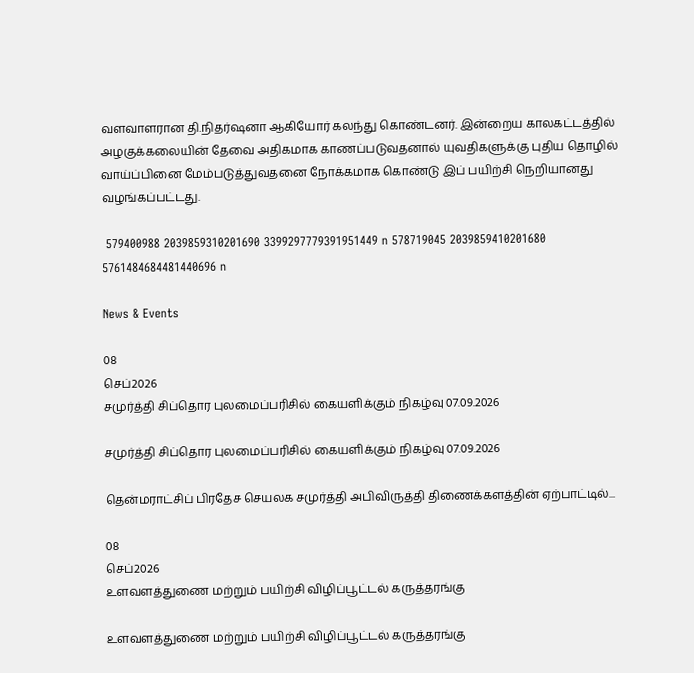வளவாளரான தி.நிதர்ஷனா ஆகியோர் கலந்து கொண்டனர். இன்றைய காலகட்டத்தில் அழகுக்கலையின் தேவை அதிகமாக காணப்படுவதனால் யுவதிகளுக்கு புதிய தொழில் வாய்ப்பினை மேம்படுத்துவதனை நோக்கமாக கொண்டு இப் பயிற்சி நெறியானது வழங்கப்பட்டது.

 579400988 2039859310201690 3399297779391951449 n 578719045 2039859410201680 5761484684481440696 n

News & Events

08
செப்2026
சமுர்த்தி சிப்தொர புலமைப்பரிசில் கையளிக்கும் நிகழ்வு 07.09.2026

சமுர்த்தி சிப்தொர புலமைப்பரிசில் கையளிக்கும் நிகழ்வு 07.09.2026

தென்மராட்சிப் பிரதேச செயலக சமுர்த்தி அபிவிருத்தி திணைக்களத்தின் ஏற்பாட்டில்...

08
செப்2026
உளவளத்துணை மற்றும் பயிற்சி விழிப்பூட்டல் கருத்தரங்கு

உளவளத்துணை மற்றும் பயிற்சி விழிப்பூட்டல் கருத்தரங்கு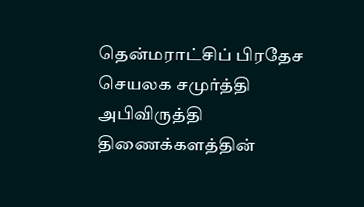தென்மராட்சிப் பிரதேச செயலக சமுர்த்தி அபிவிருத்தி திணைக்களத்தின்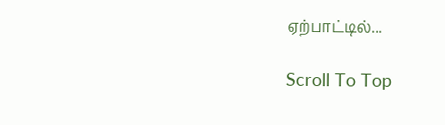ஏற்பாட்டில்...

Scroll To Top